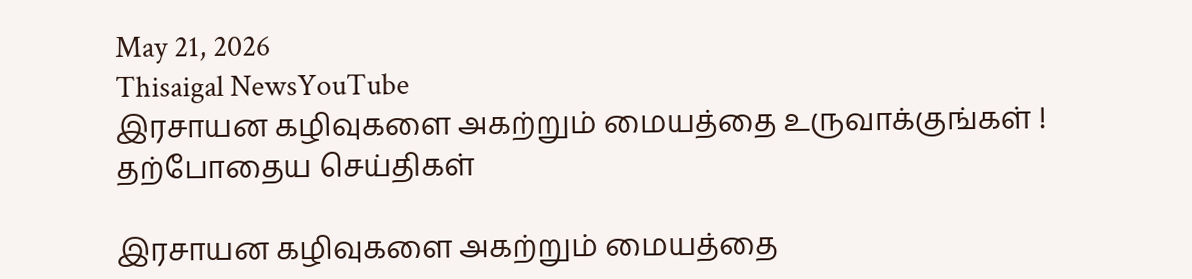May 21, 2026
Thisaigal NewsYouTube
இரசாயன கழிவுகளை அகற்றும் மையத்தை உருவாக்குங்கள் !
தற்போதைய செய்திகள்

இரசாயன கழிவுகளை அகற்றும் மையத்தை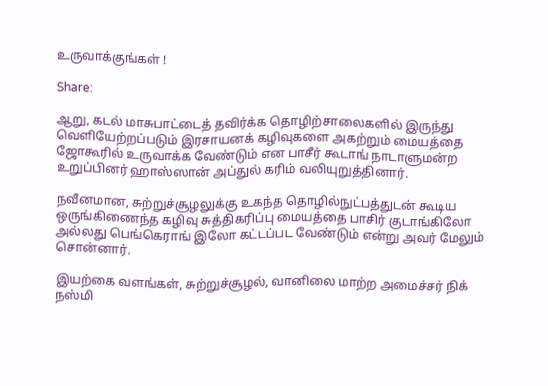உருவாக்குங்கள் !

Share:

ஆறு, கடல் மாசுபாட்டைத் தவிர்க்க தொழிற்சாலைகளில் இருந்து வெளியேற்றப்படும் இரசாயனக் கழிவுகளை அகற்றும் மையத்தை ஜோகூரில் உருவாக்க வேண்டும் என பாசீர் கூடாங் நாடாளுமன்ற உறுப்பினர் ஹாஸ்ஸான் அப்துல் கரிம் வலியுறுத்தினார்.

நவீனமான, சுற்றுச்சூழலுக்கு உகந்த தொழில்நுட்பத்துடன் கூடிய ஒருங்கிணைந்த கழிவு சுத்திகரிப்பு மையத்தை பாசிர் குடாங்கிலோ அல்லது பெங்கெராங் இலோ கட்டப்பட வேண்டும் என்று அவர் மேலும் சொன்னார்.

இயற்கை வளங்கள், சுற்றுச்சூழல், வானிலை மாற்ற அமைச்சர் நிக் நஸ்மி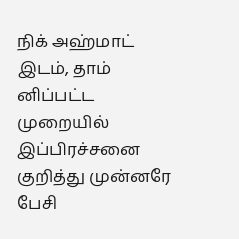நிக் அஹ்மாட் இடம், தாம் னிப்பட்ட முறையில் இப்பிரச்சனை குறித்து முன்னரே பேசி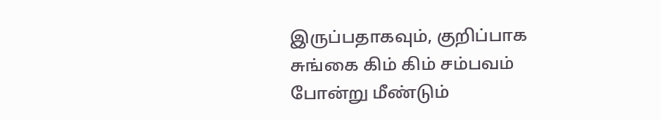இருப்பதாகவும், குறிப்பாக சுங்கை கிம் கிம் சம்பவம் போன்று மீண்டும்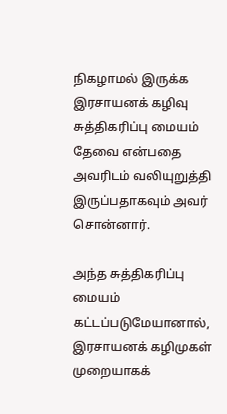நிகழாமல் இருக்க இரசாயனக் கழிவு சுத்திகரிப்பு மையம் தேவை என்பதை அவரிடம் வலியுறுத்தி இருப்பதாகவும் அவர் சொன்னார்.

அந்த சுத்திகரிப்பு மையம் கட்டப்படுமேயானால், இரசாயனக் கழிமுகள் முறையாகக்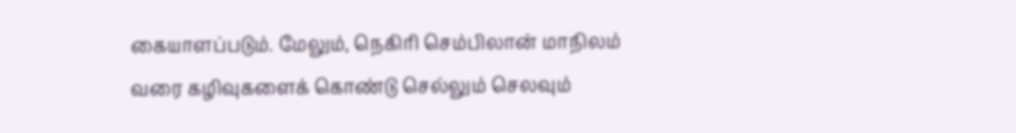கையாளப்படும். மேலும், நெகிரி செம்பிலான் மாநிலம் வரை கழிவுகளைக் கொண்டு செல்லும் செலவும்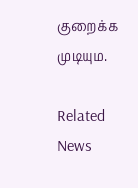குறைக்க முடியும.

Related News